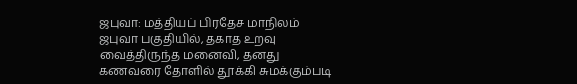ஜபுவா: மத்தியப் பிரதேச மாநிலம் ஜபுவா பகுதியில், தகாத உறவு வைத்திருந்த மனைவி, தனது கணவரை தோளில் தூக்கி சுமக்கும்படி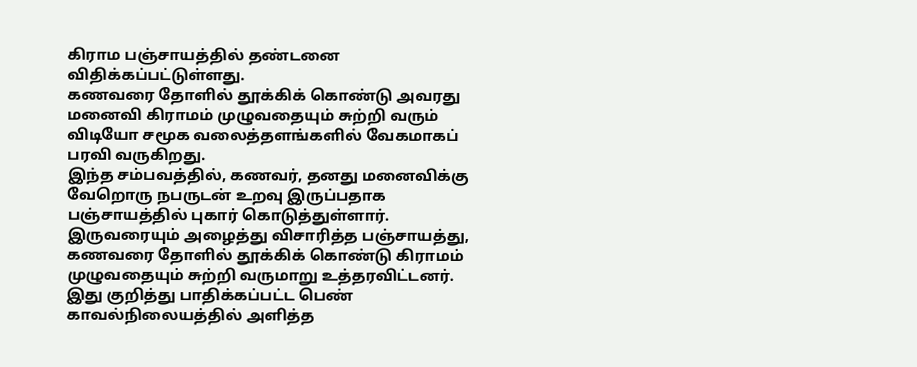கிராம பஞ்சாயத்தில் தண்டனை விதிக்கப்பட்டுள்ளது.
கணவரை தோளில் தூக்கிக் கொண்டு அவரது மனைவி கிராமம் முழுவதையும் சுற்றி வரும் விடியோ சமூக வலைத்தளங்களில் வேகமாகப் பரவி வருகிறது.
இந்த சம்பவத்தில், கணவர், தனது மனைவிக்கு வேறொரு நபருடன் உறவு இருப்பதாக பஞ்சாயத்தில் புகார் கொடுத்துள்ளார். இருவரையும் அழைத்து விசாரித்த பஞ்சாயத்து, கணவரை தோளில் தூக்கிக் கொண்டு கிராமம் முழுவதையும் சுற்றி வருமாறு உத்தரவிட்டனர்.
இது குறித்து பாதிக்கப்பட்ட பெண் காவல்நிலையத்தில் அளித்த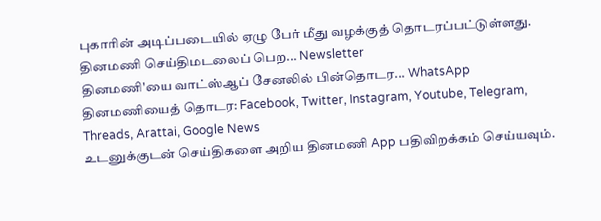புகாரின் அடிப்படையில் ஏழு பேர் மீது வழக்குத் தொடரப்பட்டுள்ளது.
தினமணி செய்திமடலைப் பெற... Newsletter
தினமணி'யை வாட்ஸ்ஆப் சேனலில் பின்தொடர... WhatsApp
தினமணியைத் தொடர: Facebook, Twitter, Instagram, Youtube, Telegram, Threads, Arattai, Google News
உடனுக்குடன் செய்திகளை அறிய தினமணி App பதிவிறக்கம் செய்யவும்.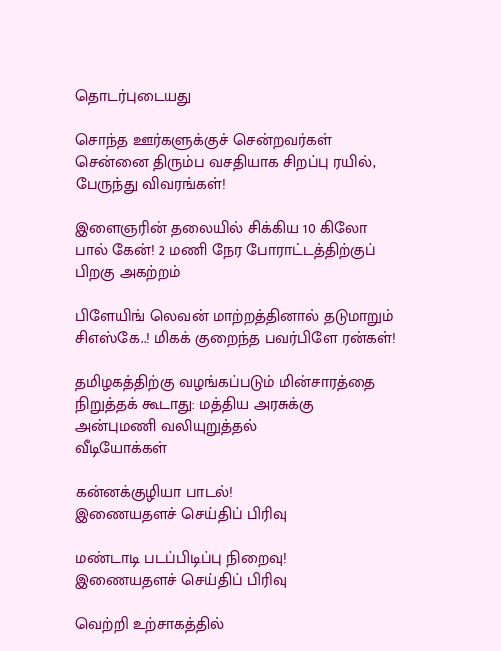தொடர்புடையது

சொந்த ஊர்களுக்குச் சென்றவர்கள் சென்னை திரும்ப வசதியாக சிறப்பு ரயில், பேருந்து விவரங்கள்!

இளைஞரின் தலையில் சிக்கிய 10 கிலோ பால் கேன்! 2 மணி நேர போராட்டத்திற்குப் பிறகு அகற்றம்

பிளேயிங் லெவன் மாற்றத்தினால் தடுமாறும் சிஎஸ்கே..! மிகக் குறைந்த பவர்பிளே ரன்கள்!

தமிழகத்திற்கு வழங்கப்படும் மின்சாரத்தை நிறுத்தக் கூடாது: மத்திய அரசுக்கு அன்புமணி வலியுறுத்தல்
வீடியோக்கள்

கன்னக்குழியா பாடல்!
இணையதளச் செய்திப் பிரிவு

மண்டாடி படப்பிடிப்பு நிறைவு!
இணையதளச் செய்திப் பிரிவு

வெற்றி உற்சாகத்தில்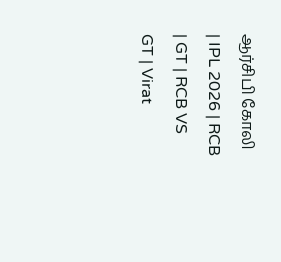ஆர்சிபி கோலி | IPL 2026 | RCB | GT | RCB VS GT | Virat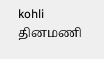kohli
தினமணி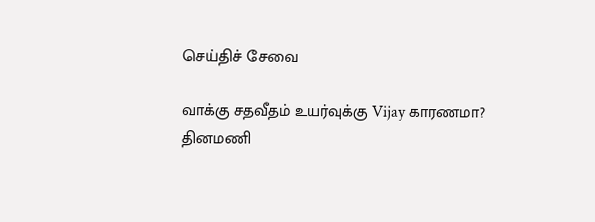செய்திச் சேவை

வாக்கு சதவீதம் உயர்வுக்கு Vijay காரணமா?
தினமணி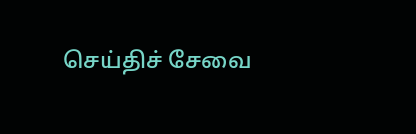செய்திச் சேவை